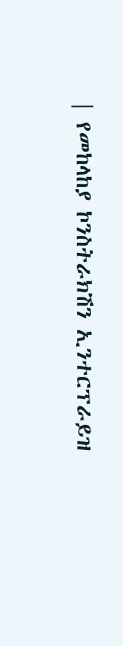| የመከላከያ ኮንስትራክሽን ኢንተርፕራይዝ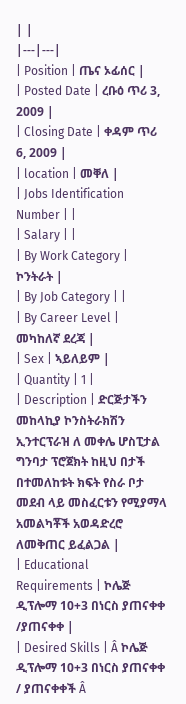| |
|---|---|
| Position | ጤና ኦፊሰር |
| Posted Date | ረቡዕ ጥሪ 3, 2009 |
| Closing Date | ቀዳም ጥሪ 6, 2009 |
| location | መቐለ |
| Jobs Identification Number | |
| Salary | |
| By Work Category | ኮንትራት |
| By Job Category | |
| By Career Level | መካከለኛ ደረጃ |
| Sex | ኣይለይም |
| Quantity | 1 |
| Description | ድርጅታችን መከላኪያ ኮንስትራክሽን ኢንተርፕራዝ ለ መቀሌ ሆስፒታል ግንባታ ፕሮጀክት ከዚህ በታች በተመለከቱት ክፍት የስራ ቦታ መደብ ላይ መስፈርቱን የሚያማላ አመልካቾች አወዳድረሮ ለመቅጠር ይፈልጋል |
| Educational Requirements | ኮሌጅ ዲፕሎማ 10+3 በነርስ ያጠናቀቀ /ያጠናቀቀ |
| Desired Skills | Â ኮሌጅ ዲፕሎማ 10+3 በነርስ ያጠናቀቀ / ያጠናቀቀች Â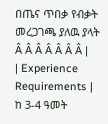በጤና ጥበቃ የብቃት መረጋገጫ ያለዉ ያላት Â Â Â Â Â Â Â |
| Experience Requirements | ከ 3-4 ዓመት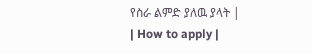የስራ ልምድ ያለዉ ያላት |
| How to apply |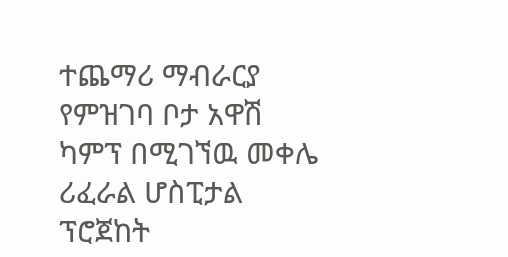ተጨማሪ ማብራርያ የምዝገባ ቦታ አዋሽ ካምፕ በሚገኘዉ መቀሌ ሪፈራል ሆስፒታል ፕሮጀከት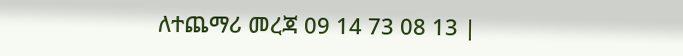ለተጨማሪ መረጃ 09 14 73 08 13 |